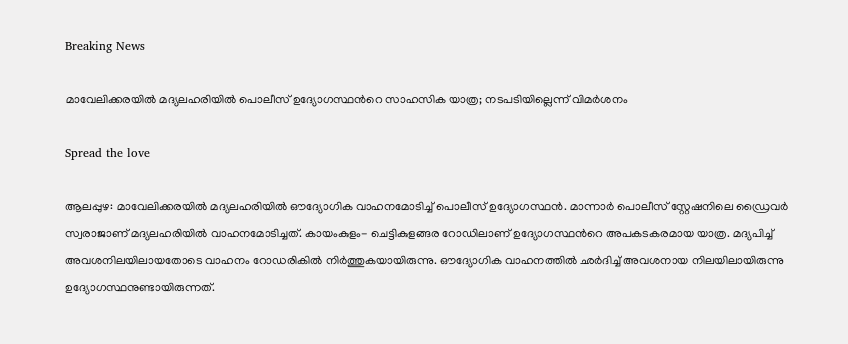Breaking News

മാവേലിക്കരയിൽ മദ്യലഹരിയിൽ പൊലീസ് ഉദ്യോഗസ്ഥന്‍റെ സാഹസിക യാത്ര; നടപടിയില്ലെന്ന് വിമർശനം

Spread the love

ആലപ്പുഴ: മാവേലിക്കരയില്‍ മദ്യലഹരിയില്‍ ഔദ്യോഗിക വാഹനമോടിച്ച് പൊലീസ് ഉദ്യോഗസ്ഥൻ. മാന്നാര്‍ പൊലീസ് സ്റ്റേഷനിലെ ഡ്രൈവർ സ്വരാജാണ് മദ്യലഹരിയില്‍ വാഹനമോടിച്ചത്. കായംകുളം- ചെട്ടികുളങ്ങര റോഡിലാണ് ഉദ്യോഗസ്ഥന്‍റെ അപകടകരമായ യാത്ര. മദ്യപിച്ച് അവശനിലയിലായതോടെ വാഹനം റോഡരികില്‍ നിര്‍ത്തുകയായിരുന്നു. ഔദ്യോഗിക വാഹനത്തില്‍ ഛര്‍ദിച്ച് അവശനായ നിലയിലായിരുന്നു ഉദ്യോഗസ്ഥനുണ്ടായിരുന്നത്.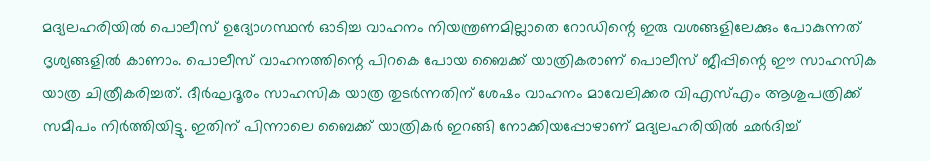മദ്യലഹരിയില്‍ പൊലീസ് ഉദ്യോഗസ്ഥന്‍ ഓടിച്ച വാഹനം നിയന്ത്രണമില്ലാതെ റോഡിന്റെ ഇരു വശങ്ങളിലേക്കും പോകുന്നത് ദൃശ്യങ്ങളില്‍ കാണാം. പൊലീസ് വാഹനത്തിന്റെ പിറകെ പോയ ബൈക്ക് യാത്രികരാണ് പൊലീസ് ജീപ്പിന്റെ ഈ സാഹസിക യാത്ര ചിത്രീകരിച്ചത്. ദീര്‍ഘദൂരം സാഹസിക യാത്ര തുടര്‍ന്നതിന് ശേഷം വാഹനം മാവേലിക്കര വിഎസ്എം ആശുപത്രിക്ക് സമീപം നിര്‍ത്തിയിട്ടു. ഇതിന് പിന്നാലെ ബൈക്ക് യാത്രികര്‍ ഇറങ്ങി നോക്കിയപ്പോഴാണ് മദ്യലഹരിയില്‍ ഛര്‍ദിച്ച്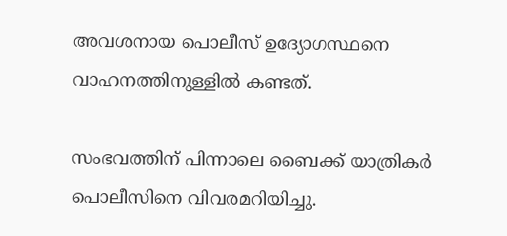അവശനായ പൊലീസ് ഉദ്യോഗസ്ഥനെ വാഹനത്തിനുള്ളില്‍ കണ്ടത്.

സംഭവത്തിന് പിന്നാലെ ബൈക്ക് യാത്രികര്‍ പൊലീസിനെ വിവരമറിയിച്ചു.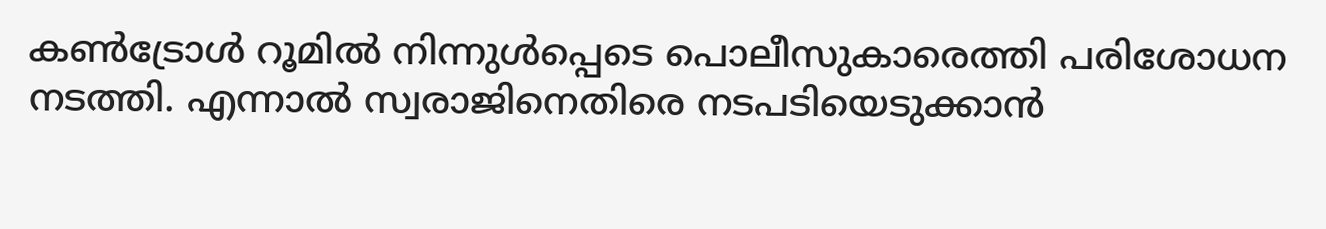കണ്‍ട്രോള്‍ റൂമില്‍ നിന്നുള്‍പ്പെടെ പൊലീസുകാരെത്തി പരിശോധന നടത്തി. എന്നാല്‍ സ്വരാജിനെതിരെ നടപടിയെടുക്കാന്‍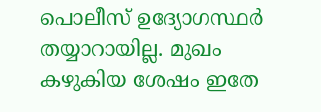പൊലീസ് ഉദ്യോഗസ്ഥര്‍ തയ്യാറായില്ല. മുഖം കഴുകിയ ശേഷം ഇതേ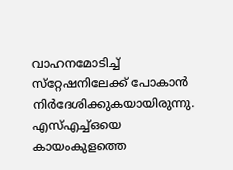വാഹനമോടിച്ച് സ്‌റ്റേഷനിലേക്ക് പോകാന്‍ നിര്‍ദേശിക്കുകയായിരുന്നു. എസ്എച്ച്ഒയെ കായംകുളത്തെ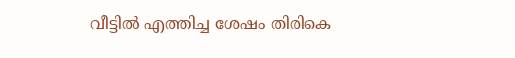വീട്ടില്‍ എത്തിച്ച ശേഷം തിരികെ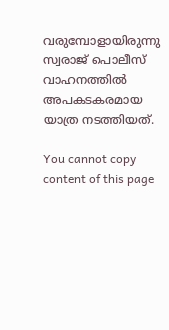വരുമ്പോളായിരുന്നു സ്വരാജ് പൊലീസ് വാഹനത്തിൽ അപകടകരമായ യാത്ര നടത്തിയത്.

You cannot copy content of this page